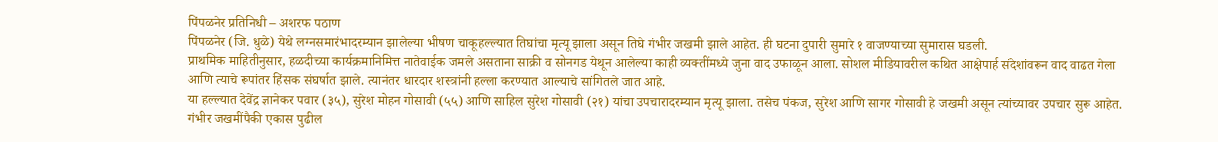पिंपळनेर प्रतिनिधी – अशरफ पठाण
पिंपळनेर (जि. धुळे) येथे लग्नसमारंभादरम्यान झालेल्या भीषण चाकूहल्ल्यात तिघांचा मृत्यू झाला असून तिघे गंभीर जखमी झाले आहेत. ही घटना दुपारी सुमारे १ वाजण्याच्या सुमारास घडली.
प्राथमिक माहितीनुसार, हळदीच्या कार्यक्रमानिमित्त नातेवाईक जमले असताना साक्री व सोनगड येथून आलेल्या काही व्यक्तींमध्ये जुना वाद उफाळून आला. सोशल मीडियावरील कथित आक्षेपार्ह संदेशांवरून वाद वाढत गेला आणि त्याचे रूपांतर हिंसक संघर्षात झाले. त्यानंतर धारदार शस्त्रांनी हल्ला करण्यात आल्याचे सांगितले जात आहे.
या हल्ल्यात देवेंद्र ज्ञानेकर पवार (३५), सुरेश मोहन गोसावी (५५) आणि साहिल सुरेश गोसावी (२१) यांचा उपचारादरम्यान मृत्यू झाला. तसेच पंकज, सुरेश आणि सागर गोसावी हे जखमी असून त्यांच्यावर उपचार सुरू आहेत. गंभीर जखमींपैकी एकास पुढील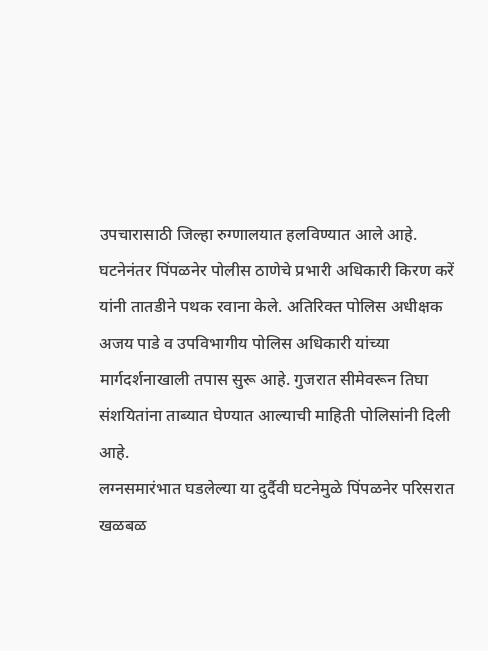उपचारासाठी जिल्हा रुग्णालयात हलविण्यात आले आहे.
घटनेनंतर पिंपळनेर पोलीस ठाणेचे प्रभारी अधिकारी किरण करें यांनी तातडीने पथक रवाना केले. अतिरिक्त पोलिस अधीक्षक अजय पाडे व उपविभागीय पोलिस अधिकारी यांच्या मार्गदर्शनाखाली तपास सुरू आहे. गुजरात सीमेवरून तिघा संशयितांना ताब्यात घेण्यात आल्याची माहिती पोलिसांनी दिली आहे.
लग्नसमारंभात घडलेल्या या दुर्दैवी घटनेमुळे पिंपळनेर परिसरात खळबळ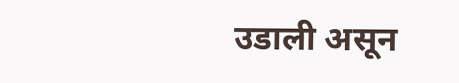उडाली असून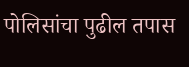पोलिसांचा पुढील तपास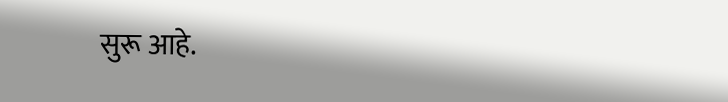सुरू आहे.